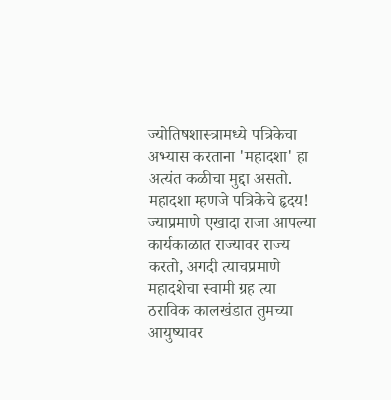ज्योतिषशास्त्रामध्ये पत्रिकेचा अभ्यास करताना 'महादशा' हा अत्यंत कळीचा मुद्दा असतो. महादशा म्हणजे पत्रिकेचे हृदय! ज्याप्रमाणे एखादा राजा आपल्या कार्यकाळात राज्यावर राज्य करतो, अगदी त्याचप्रमाणे महादशेचा स्वामी ग्रह त्या ठराविक कालखंडात तुमच्या आयुष्यावर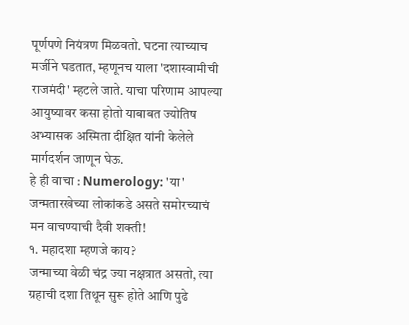पूर्णपणे नियंत्रण मिळवतो. घटना त्याच्याच मर्जीने घडतात, म्हणूनच याला 'दशास्वामीची राजमंदी' म्हटले जाते. याचा परिणाम आपल्या आयुष्यावर कसा होतो याबाबत ज्योतिष अभ्यासक अस्मिता दीक्षित यांनी केलेले मार्गदर्शन जाणून घेऊ.
हे ही वाचा : Numerology: 'या' जन्मतारखेच्या लोकांकडे असते समोरच्याचं मन वाचण्याची दैवी शक्ती!
१. महादशा म्हणजे काय?
जन्माच्या वेळी चंद्र ज्या नक्षत्रात असतो, त्या ग्रहाची दशा तिथून सुरू होते आणि पुढे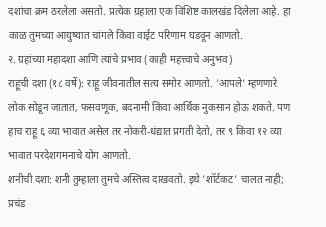दशांचा क्रम ठरलेला असतो. प्रत्येक ग्रहाला एक विशिष्ट कालखंड दिलेला आहे. हा काळ तुमच्या आयुष्यात चांगले किंवा वाईट परिणाम घडवून आणतो.
२. ग्रहांच्या महादशा आणि त्यांचे प्रभाव (काही महत्त्वाचे अनुभव)
राहूची दशा (१८ वर्षे): राहू जीवनातील सत्य समोर आणतो. 'आपले' म्हणणारे लोक सोडून जातात, फसवणूक, बदनामी किंवा आर्थिक नुकसान होऊ शकते. पण हाच राहू ६ व्या भावात असेल तर नोकरी-धंद्यात प्रगती देतो, तर ९ किंवा १२ व्या भावात परदेशगमनाचे योग आणतो.
शनीची दशा: शनी तुम्हाला तुमचे अस्तित्व दाखवतो. इथे 'शॉर्टकट' चालत नाही; प्रचंड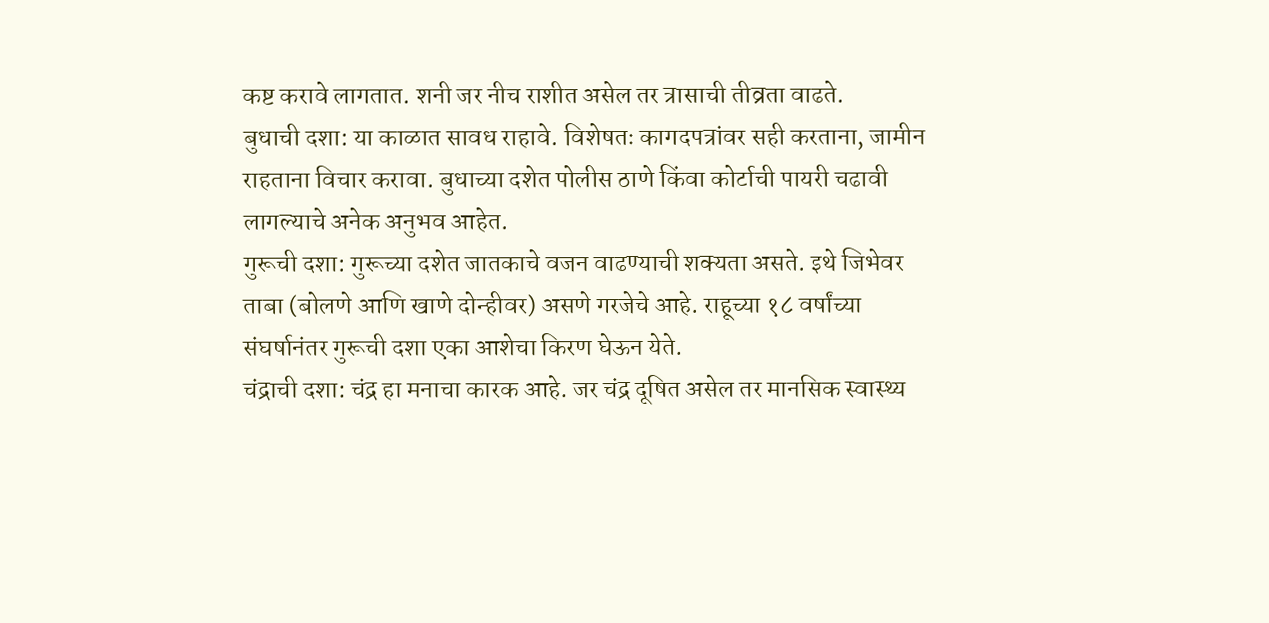कष्ट करावे लागतात. शनी जर नीच राशीत असेल तर त्रासाची तीव्रता वाढते.
बुधाची दशा: या काळात सावध राहावे. विशेषतः कागदपत्रांवर सही करताना, जामीन राहताना विचार करावा. बुधाच्या दशेत पोलीस ठाणे किंवा कोर्टाची पायरी चढावी लागल्याचे अनेक अनुभव आहेत.
गुरूची दशा: गुरूच्या दशेत जातकाचे वजन वाढण्याची शक्यता असते. इथे जिभेवर ताबा (बोलणे आणि खाणे दोन्हीवर) असणे गरजेचे आहे. राहूच्या १८ वर्षांच्या संघर्षानंतर गुरूची दशा एका आशेचा किरण घेऊन येते.
चंद्राची दशा: चंद्र हा मनाचा कारक आहे. जर चंद्र दूषित असेल तर मानसिक स्वास्थ्य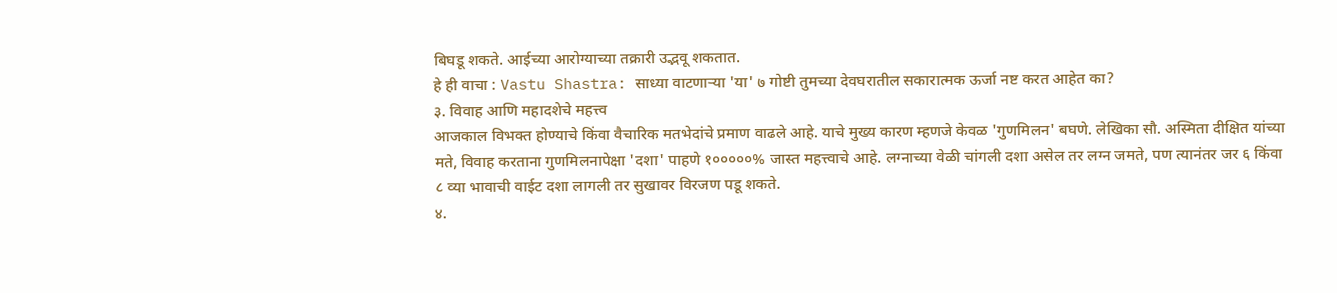बिघडू शकते. आईच्या आरोग्याच्या तक्रारी उद्भवू शकतात.
हे ही वाचा : Vastu Shastra: साध्या वाटणाऱ्या 'या' ७ गोष्टी तुमच्या देवघरातील सकारात्मक ऊर्जा नष्ट करत आहेत का?
३. विवाह आणि महादशेचे महत्त्व
आजकाल विभक्त होण्याचे किंवा वैचारिक मतभेदांचे प्रमाण वाढले आहे. याचे मुख्य कारण म्हणजे केवळ 'गुणमिलन' बघणे. लेखिका सौ. अस्मिता दीक्षित यांच्या मते, विवाह करताना गुणमिलनापेक्षा 'दशा' पाहणे १०००००% जास्त महत्त्वाचे आहे. लग्नाच्या वेळी चांगली दशा असेल तर लग्न जमते, पण त्यानंतर जर ६ किंवा ८ व्या भावाची वाईट दशा लागली तर सुखावर विरजण पडू शकते.
४.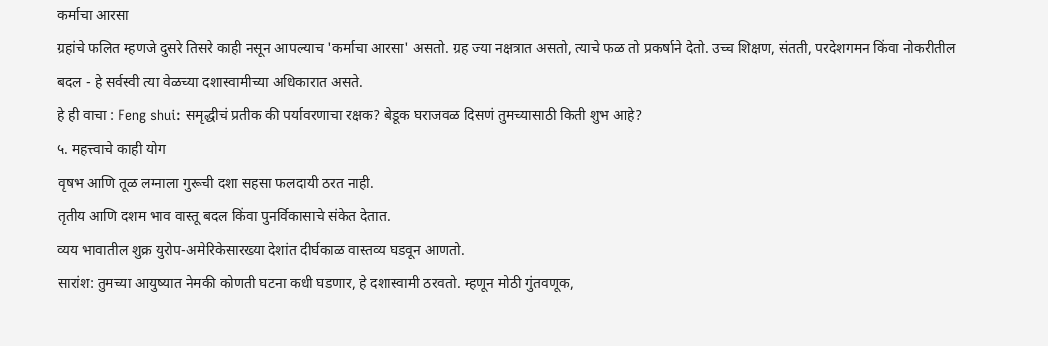कर्माचा आरसा
ग्रहांचे फलित म्हणजे दुसरे तिसरे काही नसून आपल्याच 'कर्माचा आरसा' असतो. ग्रह ज्या नक्षत्रात असतो, त्याचे फळ तो प्रकर्षाने देतो. उच्च शिक्षण, संतती, परदेशगमन किंवा नोकरीतील बदल - हे सर्वस्वी त्या वेळच्या दशास्वामीच्या अधिकारात असते.
हे ही वाचा : Feng shui: समृद्धीचं प्रतीक की पर्यावरणाचा रक्षक? बेडूक घराजवळ दिसणं तुमच्यासाठी किती शुभ आहे?
५. महत्त्वाचे काही योग
वृषभ आणि तूळ लग्नाला गुरूची दशा सहसा फलदायी ठरत नाही.
तृतीय आणि दशम भाव वास्तू बदल किंवा पुनर्विकासाचे संकेत देतात.
व्यय भावातील शुक्र युरोप-अमेरिकेसारख्या देशांत दीर्घकाळ वास्तव्य घडवून आणतो.
सारांश: तुमच्या आयुष्यात नेमकी कोणती घटना कधी घडणार, हे दशास्वामी ठरवतो. म्हणून मोठी गुंतवणूक,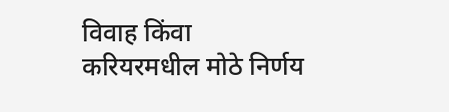विवाह किंवा करियरमधील मोठे निर्णय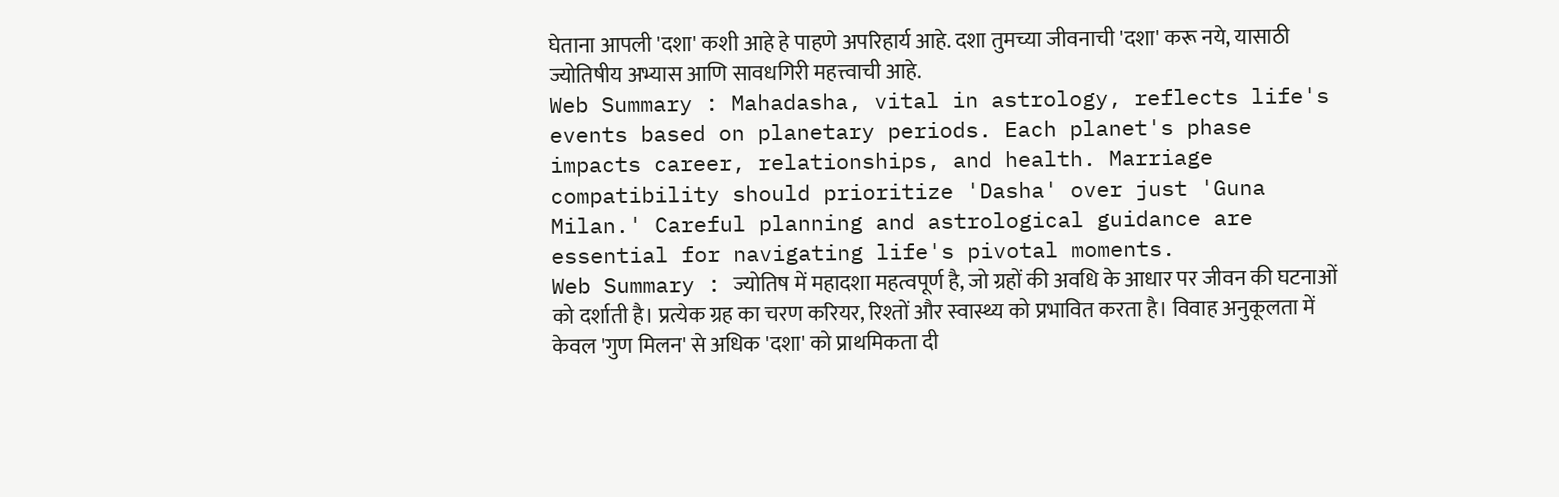घेताना आपली 'दशा' कशी आहे हे पाहणे अपरिहार्य आहे. दशा तुमच्या जीवनाची 'दशा' करू नये, यासाठी ज्योतिषीय अभ्यास आणि सावधगिरी महत्त्वाची आहे.
Web Summary : Mahadasha, vital in astrology, reflects life's events based on planetary periods. Each planet's phase impacts career, relationships, and health. Marriage compatibility should prioritize 'Dasha' over just 'Guna Milan.' Careful planning and astrological guidance are essential for navigating life's pivotal moments.
Web Summary : ज्योतिष में महादशा महत्वपूर्ण है, जो ग्रहों की अवधि के आधार पर जीवन की घटनाओं को दर्शाती है। प्रत्येक ग्रह का चरण करियर, रिश्तों और स्वास्थ्य को प्रभावित करता है। विवाह अनुकूलता में केवल 'गुण मिलन' से अधिक 'दशा' को प्राथमिकता दी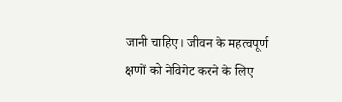जानी चाहिए। जीवन के महत्वपूर्ण क्षणों को नेविगेट करने के लिए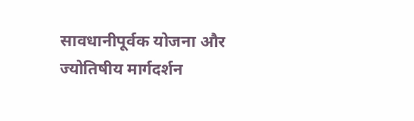सावधानीपूर्वक योजना और ज्योतिषीय मार्गदर्शन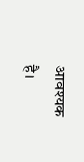आवश्यक है।